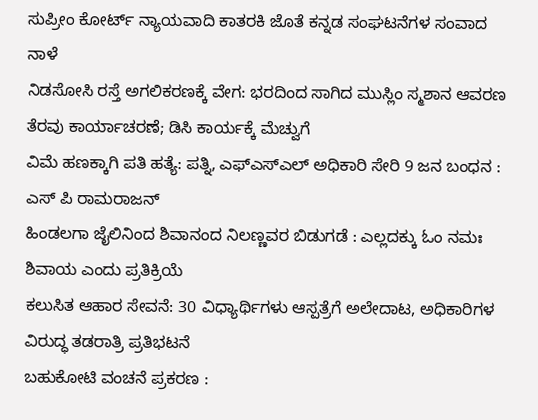ಸುಪ್ರೀಂ ಕೋರ್ಟ್ ನ್ಯಾಯವಾದಿ ಕಾತರಕಿ ಜೊತೆ ಕನ್ನಡ ಸಂಘಟನೆಗಳ ಸಂವಾದ ನಾಳೆ
ನಿಡಸೋಸಿ ರಸ್ತೆ ಅಗಲಿಕರಣಕ್ಕೆ ವೇಗ: ಭರದಿಂದ ಸಾಗಿದ ಮುಸ್ಲಿಂ ಸ್ಮಶಾನ ಆವರಣ ತೆರವು ಕಾರ್ಯಾಚರಣೆ; ಡಿಸಿ ಕಾರ್ಯಕ್ಕೆ ಮೆಚ್ವುಗೆ
ವಿಮೆ ಹಣಕ್ಕಾಗಿ ಪತಿ ಹತ್ಯೆ: ಪತ್ನಿ, ಎಫ್ಎಸ್ಎಲ್ ಅಧಿಕಾರಿ ಸೇರಿ 9 ಜನ ಬಂಧನ : ಎಸ್ ಪಿ ರಾಮರಾಜನ್
ಹಿಂಡಲಗಾ ಜೈಲಿನಿಂದ ಶಿವಾನಂದ ನಿಲಣ್ಣವರ ಬಿಡುಗಡೆ : ಎಲ್ಲದಕ್ಕು ಓಂ ನಮಃ ಶಿವಾಯ ಎಂದು ಪ್ರತಿಕ್ರಿಯೆ
ಕಲುಸಿತ ಆಹಾರ ಸೇವನೆ: 30 ವಿಧ್ಯಾರ್ಥಿಗಳು ಆಸ್ಪತ್ರೆಗೆ ಅಲೇದಾಟ, ಅಧಿಕಾರಿಗಳ ವಿರುದ್ಧ ತಡರಾತ್ರಿ ಪ್ರತಿಭಟನೆ
ಬಹುಕೋಟಿ ವಂಚನೆ ಪ್ರಕರಣ :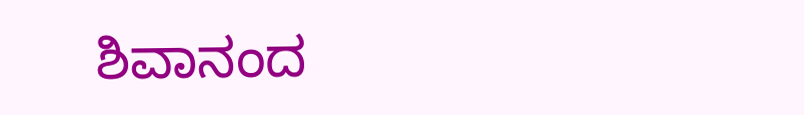ಶಿವಾನಂದ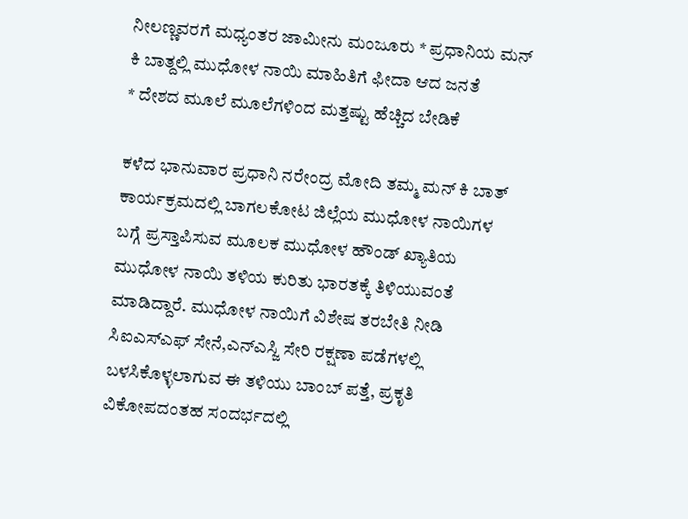ನೀಲಣ್ಣವರಗೆ ಮಧ್ಯಂತರ ಜಾಮೀನು ಮಂಜೂರು * ಪ್ರಧಾನಿಯ ಮನ್ ಕಿ ಬಾತ್ದಲ್ಲಿ ಮುಧೋಳ ನಾಯಿ ಮಾಹಿತಿಗೆ ಫೀದಾ ಆದ ಜನತೆ
* ದೇಶದ ಮೂಲೆ ಮೂಲೆಗಳಿಂದ ಮತ್ತಷ್ಟು ಹೆಚ್ಚಿದ ಬೇಡಿಕೆ

ಕಳೆದ ಭಾನುವಾರ ಪ್ರಧಾನಿ ನರೇಂದ್ರ ಮೋದಿ ತಮ್ಮ ಮನ್ ಕಿ ಬಾತ್ ಕಾರ್ಯಕ್ರಮದಲ್ಲಿ ಬಾಗಲಕೋಟ ಜಿಲ್ಲೆಯ ಮುಧೋಳ ನಾಯಿಗಳ ಬಗ್ಗೆ ಪ್ರಸ್ತಾಪಿಸುವ ಮೂಲಕ ಮುಧೋಳ ಹೌಂಡ್ ಖ್ಯಾತಿಯ ಮುಧೋಳ ನಾಯಿ ತಳಿಯ ಕುರಿತು ಭಾರತಕ್ಕೆ ತಿಳಿಯುವಂತೆ ಮಾಡಿದ್ದಾರೆ. ಮುಧೋಳ ನಾಯಿಗೆ ವಿಶೇಷ ತರಬೇತಿ ನೀಡಿ ಸಿಐಎಸ್ಎಫ್ ಸೇನೆ,ಎನ್ಎಸ್ಜಿ ಸೇರಿ ರಕ್ಷಣಾ ಪಡೆಗಳಲ್ಲಿ ಬಳಸಿಕೊಳ್ಳಲಾಗುವ ಈ ತಳಿಯು ಬಾಂಬ್ ಪತ್ತೆ, ಪ್ರಕೃತಿ ವಿಕೋಪದಂತಹ ಸಂದರ್ಭದಲ್ಲಿ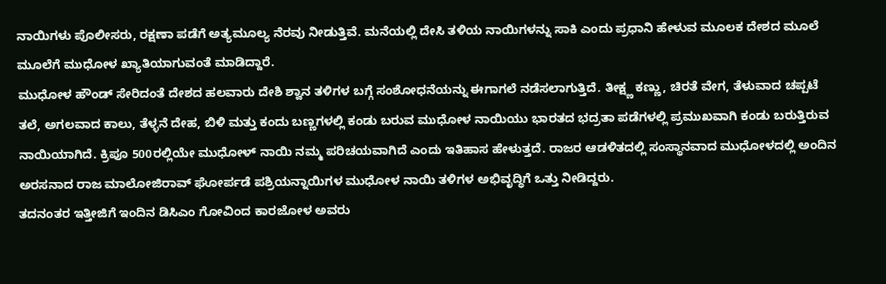ನಾಯಿಗಳು ಪೊಲೀಸರು, ರಕ್ಷಣಾ ಪಡೆಗೆ ಅತ್ಯಮೂಲ್ಯ ನೆರವು ನೀಡುತ್ತಿವೆ. ಮನೆಯಲ್ಲಿ ದೇಸಿ ತಳಿಯ ನಾಯಿಗಳನ್ನು ಸಾಕಿ ಎಂದು ಪ್ರಧಾನಿ ಹೇಳುವ ಮೂಲಕ ದೇಶದ ಮೂಲೆ ಮೂಲೆಗೆ ಮುಧೋಳ ಖ್ಯಾತಿಯಾಗುವಂತೆ ಮಾಡಿದ್ದಾರೆ.
ಮುಧೋಳ ಹೌಂಡ್ ಸೇರಿದಂತೆ ದೇಶದ ಹಲವಾರು ದೇಶಿ ಶ್ವಾನ ತಳಿಗಳ ಬಗ್ಗೆ ಸಂಶೋಧನೆಯನ್ನು ಈಗಾಗಲೆ ನಡೆಸಲಾಗುತ್ತಿದೆ. ತೀಕ್ಷ್ಣ ಕಣ್ಣು, ಚಿರತೆ ವೇಗ, ತೆಳುವಾದ ಚಪ್ಪಟೆ ತಲೆ, ಅಗಲವಾದ ಕಾಲು, ತೆಳ್ಳನೆ ದೇಹ, ಬಿಳಿ ಮತ್ತು ಕಂದು ಬಣ್ಣಗಳಲ್ಲಿ ಕಂಡು ಬರುವ ಮುಧೋಳ ನಾಯಿಯು ಭಾರತದ ಭದ್ರತಾ ಪಡೆಗಳಲ್ಲಿ ಪ್ರಮುಖವಾಗಿ ಕಂಡು ಬರುತ್ತಿರುವ ನಾಯಿಯಾಗಿದೆ. ಕ್ರಿಪೂ 500ರಲ್ಲಿಯೇ ಮುಧೋಳ್ ನಾಯಿ ನಮ್ಮ ಪರಿಚಯವಾಗಿದೆ ಎಂದು ಇತಿಹಾಸ ಹೇಳುತ್ತದೆ. ರಾಜರ ಆಡಳಿತದಲ್ಲಿ ಸಂಸ್ಥಾನವಾದ ಮುಧೋಳದಲ್ಲಿ ಅಂದಿನ ಅರಸನಾದ ರಾಜ ಮಾಲೋಜಿರಾವ್ ಘೋರ್ಪಡೆ ಪಶ್ರಿಯನ್ನಾಯಿಗಳ ಮುಧೋಳ ನಾಯಿ ತಳಿಗಳ ಅಭಿವೃದ್ಧಿಗೆ ಒತ್ತು ನೀಡಿದ್ದರು.
ತದನಂತರ ಇತ್ತೀಜಿಗೆ ಇಂದಿನ ಡಿಸಿಎಂ ಗೋವಿಂದ ಕಾರಜೋಳ ಅವರು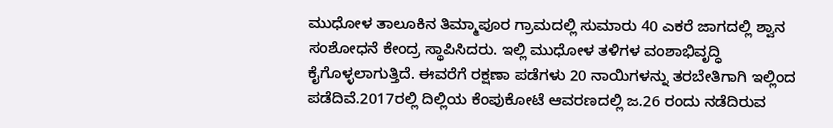ಮುಧೋಳ ತಾಲೂಕಿನ ತಿಮ್ಮಾಪೂರ ಗ್ರಾಮದಲ್ಲಿ ಸುಮಾರು 40 ಎಕರೆ ಜಾಗದಲ್ಲಿ ಶ್ವಾನ ಸಂಶೋಧನೆ ಕೇಂದ್ರ ಸ್ಥಾಪಿಸಿದರು. ಇಲ್ಲಿ ಮುಧೋಳ ತಳಿಗಳ ವಂಶಾಭಿವೃದ್ಧಿ ಕೈಗೊಳ್ಳಲಾಗುತ್ತಿದೆ. ಈವರೆಗೆ ರಕ್ಷಣಾ ಪಡೆಗಳು 20 ನಾಯಿಗಳನ್ನು ತರಬೇತಿಗಾಗಿ ಇಲ್ಲಿಂದ ಪಡೆದಿವೆ.2017ರಲ್ಲಿ ದಿಲ್ಲಿಯ ಕೆಂಪುಕೋಟೆ ಆವರಣದಲ್ಲಿ ಜ.26 ರಂದು ನಡೆದಿರುವ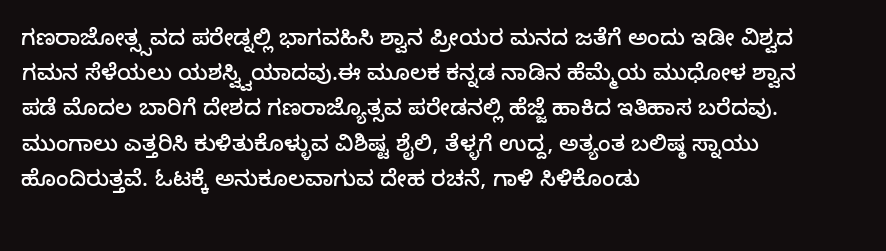ಗಣರಾಜೋತ್ಸ್ಸವದ ಪರೇಡ್ನಲ್ಲಿ ಭಾಗವಹಿಸಿ ಶ್ವಾನ ಪ್ರೀಯರ ಮನದ ಜತೆಗೆ ಅಂದು ಇಡೀ ವಿಶ್ವದ ಗಮನ ಸೆಳೆಯಲು ಯಶಸ್ವ್ವಿಯಾದವು.ಈ ಮೂಲಕ ಕನ್ನಡ ನಾಡಿನ ಹೆಮ್ಮೆಯ ಮುಧೋಳ ಶ್ವಾನ ಪಡೆ ಮೊದಲ ಬಾರಿಗೆ ದೇಶದ ಗಣರಾಜ್ಯೊತ್ಸವ ಪರೇಡನಲ್ಲಿ ಹೆಜ್ಜೆ ಹಾಕಿದ ಇತಿಹಾಸ ಬರೆದವು.
ಮುಂಗಾಲು ಎತ್ತರಿಸಿ ಕುಳಿತುಕೊಳ್ಳುವ ವಿಶಿಷ್ಟ ಶೈಲಿ, ತೆಳ್ಳಗೆ ಉದ್ದ, ಅತ್ಯಂತ ಬಲಿಷ್ಠ ಸ್ನಾಯು ಹೊಂದಿರುತ್ತವೆ. ಓಟಕ್ಕೆ ಅನುಕೂಲವಾಗುವ ದೇಹ ರಚನೆ, ಗಾಳಿ ಸಿಳಿಕೊಂಡು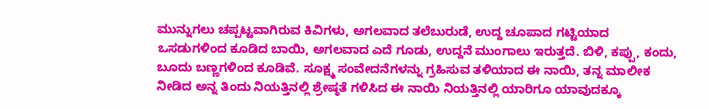ಮುನ್ನುಗಲು ಚಪ್ಪಟ್ಟವಾಗಿರುವ ಕಿವಿಗಳು, ಅಗಲವಾದ ತಲೆಬುರುಡೆ, ಉದ್ದ ಚೂಪಾದ ಗಟ್ಟಿಯಾದ ಒಸಡುಗಳಿಂದ ಕೂಡಿದ ಬಾಯಿ, ಅಗಲವಾದ ಎದೆ ಗೂಡು, ಉದ್ದನೆ ಮುಂಗಾಲು ಇರುತ್ತದೆ. ಬಿಳಿ, ಕಪ್ಪು, ಕಂದು, ಬೂದು ಬಣ್ಣಗಳಿಂದ ಕೂಡಿವೆ. ಸೂಕ್ಷ್ಮ ಸಂವೇದನೆಗಳನ್ನು ಗ್ರಹಿಸುವ ತಳಿಯಾದ ಈ ನಾಯಿ, ತನ್ನ ಮಾಲೀಕ ನೀಡಿದ ಅನ್ನ ತಿಂದು ನಿಯತ್ತಿನಲ್ಲಿ ಶ್ರೇಷ್ಠತೆ ಗಳಿಸಿದ ಈ ನಾಯಿ ನಿಯತ್ತಿನಲ್ಲಿ ಯಾರಿಗೂ ಯಾವುದಕ್ಕೂ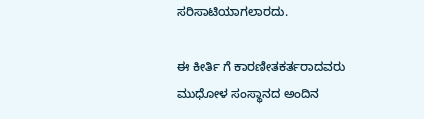ಸರಿಸಾಟಿಯಾಗಲಾರದು.

ಈ ಕೀರ್ತಿ ಗೆ ಕಾರಣೀತಕರ್ತರಾದವರು ಮುಧೋಳ ಸಂಸ್ಥಾನದ ಅಂದಿನ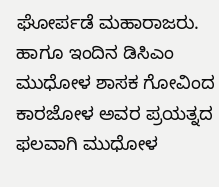ಘೋರ್ಪಡೆ ಮಹಾರಾಜರು. ಹಾಗೂ ಇಂದಿನ ಡಿಸಿಎಂ ಮುಧೋಳ ಶಾಸಕ ಗೋವಿಂದ ಕಾರಜೋಳ ಅವರ ಪ್ರಯತ್ನದ ಫಲವಾಗಿ ಮುಧೋಳ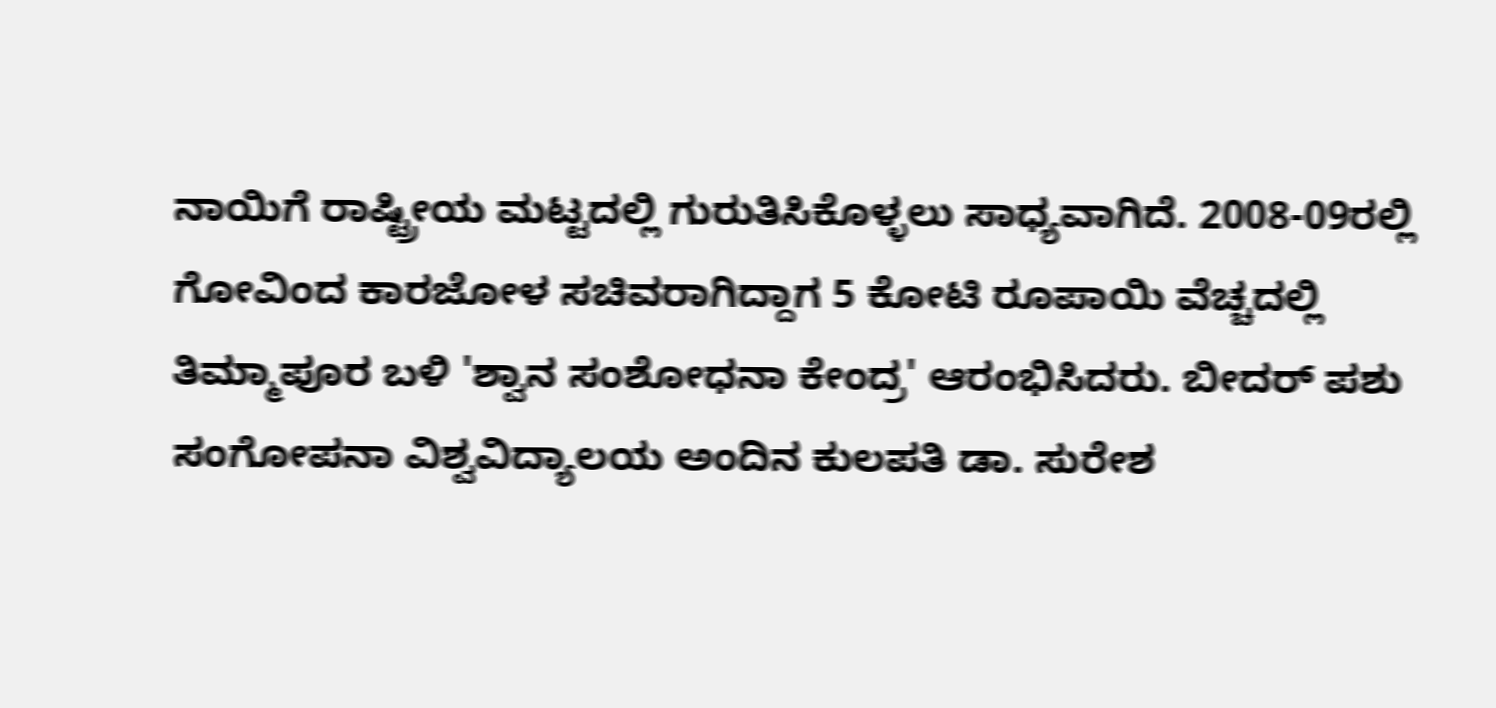ನಾಯಿಗೆ ರಾಷ್ಟ್ರೀಯ ಮಟ್ಟದಲ್ಲಿ ಗುರುತಿಸಿಕೊಳ್ಳಲು ಸಾಧ್ಯವಾಗಿದೆ. 2008-09ರಲ್ಲಿ ಗೋವಿಂದ ಕಾರಜೋಳ ಸಚಿವರಾಗಿದ್ದಾಗ 5 ಕೋಟಿ ರೂಪಾಯಿ ವೆಚ್ಚದಲ್ಲಿ ತಿಮ್ಮಾಪೂರ ಬಳಿ 'ಶ್ವಾನ ಸಂಶೋಧನಾ ಕೇಂದ್ರ' ಆರಂಭಿಸಿದರು. ಬೀದರ್ ಪಶು ಸಂಗೋಪನಾ ವಿಶ್ವವಿದ್ಯಾಲಯ ಅಂದಿನ ಕುಲಪತಿ ಡಾ. ಸುರೇಶ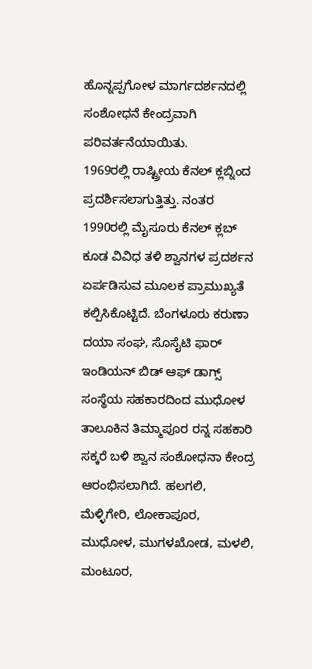ಹೊನ್ನಪ್ಪಗೋಳ ಮಾರ್ಗದರ್ಶನದಲ್ಲಿ ಸಂಶೋಧನೆ ಕೇಂದ್ರವಾಗಿ ಪರಿವರ್ತನೆಯಾಯಿತು.
1969ರಲ್ಲಿ ರಾಷ್ಟ್ರೀಯ ಕೆನಲ್ ಕ್ಲಬ್ನಿಂದ ಪ್ರದರ್ಶಿಸಲಾಗುತ್ತಿತ್ತು. ನಂತರ 1990ರಲ್ಲಿ ಮೈಸೂರು ಕೆನಲ್ ಕ್ಲಬ್ ಕೂಡ ವಿವಿಧ ತಳಿ ಶ್ವಾನಗಳ ಪ್ರದರ್ಶನ ಏರ್ಪಡಿಸುವ ಮೂಲಕ ಪ್ರಾಮುಖ್ಯತೆ ಕಲ್ಪಿಸಿಕೊಟ್ಟಿದೆ. ಬೆಂಗಳೂರು ಕರುಣಾ ದಯಾ ಸಂಘ, ಸೊಸೈಟಿ ಫಾರ್ ಇಂಡಿಯನ್ ಬಿಡ್ ಆಫ್ ಡಾಗ್ಸ್ ಸಂಸ್ಥೆಯ ಸಹಕಾರದಿಂದ ಮುಧೋಳ ತಾಲೂಕಿನ ತಿಮ್ಮಾಪೂರ ರನ್ನ ಸಹಕಾರಿ ಸಕ್ಕರೆ ಬಳಿ ಶ್ವಾನ ಸಂಶೋಧನಾ ಕೇಂದ್ರ ಆರಂಭಿಸಲಾಗಿದೆ. ಹಲಗಲಿ, ಮೆಳ್ಳಿಗೇರಿ, ಲೋಕಾಪೂರ, ಮುಧೋಳ, ಮುಗಳಖೋಡ, ಮಳಲಿ, ಮಂಟೂರ,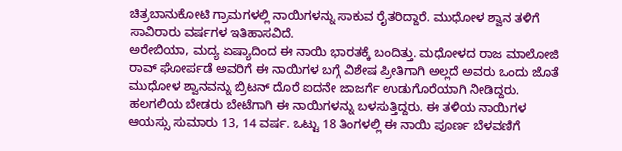ಚಿತ್ರಬಾನುಕೋಟಿ ಗ್ರಾಮಗಳಲ್ಲಿ ನಾಯಿಗಳನ್ನು ಸಾಕುವ ರೈತರಿದ್ದಾರೆ. ಮುಧೋಳ ಶ್ವಾನ ತಳಿಗೆ ಸಾವಿರಾರು ವರ್ಷಗಳ ಇತಿಹಾಸವಿದೆ.
ಅರೇಬಿಯಾ, ಮದ್ಯ ಏಷ್ಯಾದಿಂದ ಈ ನಾಯಿ ಭಾರತಕ್ಕೆ ಬಂದಿತ್ತು. ಮಧೋಳದ ರಾಜ ಮಾಲೋಜಿ ರಾವ್ ಘೋರ್ಪಡೆ ಅವರಿಗೆ ಈ ನಾಯಿಗಳ ಬಗ್ಗೆ ವಿಶೇಷ ಪ್ರೀತಿಗಾಗಿ ಅಲ್ಲದೆ ಅವರು ಒಂದು ಜೊತೆ ಮುಧೋಳ ಶ್ವಾನವನ್ನು ಬ್ರಿಟನ್ ದೊರೆ ಐದನೇ ಜಾಜರ್ಗೆ ಉಡುಗೊರೆಯಾಗಿ ನೀಡಿದ್ದರು. ಹಲಗಲಿಯ ಬೇಡರು ಬೇಟೆಗಾಗಿ ಈ ನಾಯಿಗಳನ್ನು ಬಳಸುತ್ತಿದ್ದರು. ಈ ತಳಿಯ ನಾಯಿಗಳ ಆಯಸ್ಸು ಸುಮಾರು 13, 14 ವರ್ಷ. ಒಟ್ಟು 18 ತಿಂಗಳಲ್ಲಿ ಈ ನಾಯಿ ಪೂರ್ಣ ಬೆಳವಣಿಗೆ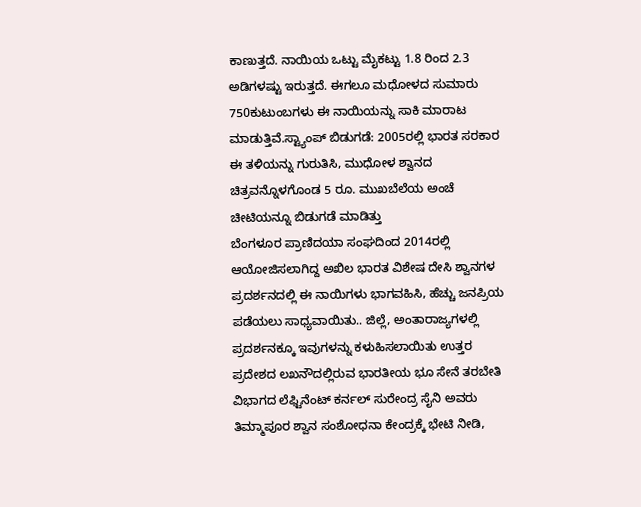ಕಾಣುತ್ತದೆ. ನಾಯಿಯ ಒಟ್ಟು ಮೈಕಟ್ಟು 1.8 ರಿಂದ 2.3 ಅಡಿಗಳಷ್ಟು ಇರುತ್ತದೆ. ಈಗಲೂ ಮಧೋಳದ ಸುಮಾರು 750ಕುಟುಂಬಗಳು ಈ ನಾಯಿಯನ್ನು ಸಾಕಿ ಮಾರಾಟ ಮಾಡುತ್ತಿವೆ.ಸ್ಟ್ಯಾಂಪ್ ಬಿಡುಗಡೆ: 2005ರಲ್ಲಿ ಭಾರತ ಸರಕಾರ ಈ ತಳಿಯನ್ನು ಗುರುತಿಸಿ, ಮುಧೋಳ ಶ್ವಾನದ ಚಿತ್ರವನ್ನೊಳಗೊಂಡ 5 ರೂ. ಮುಖಬೆಲೆಯ ಅಂಚೆ ಚೀಟಿಯನ್ನೂ ಬಿಡುಗಡೆ ಮಾಡಿತ್ತು
ಬೆಂಗಳೂರ ಪ್ರಾಣಿದಯಾ ಸಂಘದಿಂದ 2014ರಲ್ಲಿ ಆಯೋಜಿಸಲಾಗಿದ್ದ ಅಖಿಲ ಭಾರತ ವಿಶೇಷ ದೇಸಿ ಶ್ವಾನಗಳ ಪ್ರದರ್ಶನದಲ್ಲಿ ಈ ನಾಯಿಗಳು ಭಾಗವಹಿಸಿ, ಹೆಚ್ಚು ಜನಪ್ರಿಯ ಪಡೆಯಲು ಸಾಧ್ಯವಾಯಿತು.. ಜಿಲ್ಲೆ, ಅಂತಾರಾಜ್ಯಗಳಲ್ಲಿ ಪ್ರದರ್ಶನಕ್ಕೂ ಇವುಗಳನ್ನು ಕಳುಹಿಸಲಾಯಿತು ಉತ್ತರ ಪ್ರದೇಶದ ಲಖನೌದಲ್ಲಿರುವ ಭಾರತೀಯ ಭೂ ಸೇನೆ ತರಬೇತಿ ವಿಭಾಗದ ಲೆಫ್ಟಿನೆಂಟ್ ಕರ್ನಲ್ ಸುರೇಂದ್ರ ಸೈನಿ ಅವರು ತಿಮ್ಮಾಪೂರ ಶ್ವಾನ ಸಂಶೋಧನಾ ಕೇಂದ್ರಕ್ಕೆ ಭೇಟಿ ನೀಡಿ,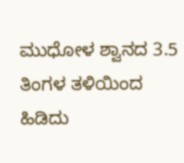ಮುಧೋಳ ಶ್ವಾನದ 3.5 ತಿಂಗಳ ತಳಿಯಿಂದ ಹಿಡಿದು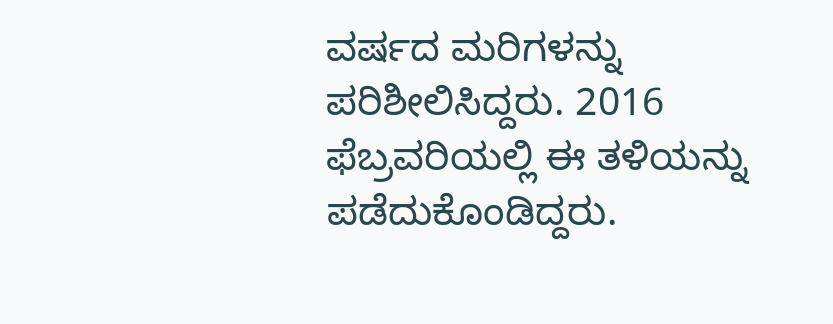ವರ್ಷದ ಮರಿಗಳನ್ನು ಪರಿಶೀಲಿಸಿದ್ದರು. 2016 ಫೆಬ್ರವರಿಯಲ್ಲಿ ಈ ತಳಿಯನ್ನು ಪಡೆದುಕೊಂಡಿದ್ದರು.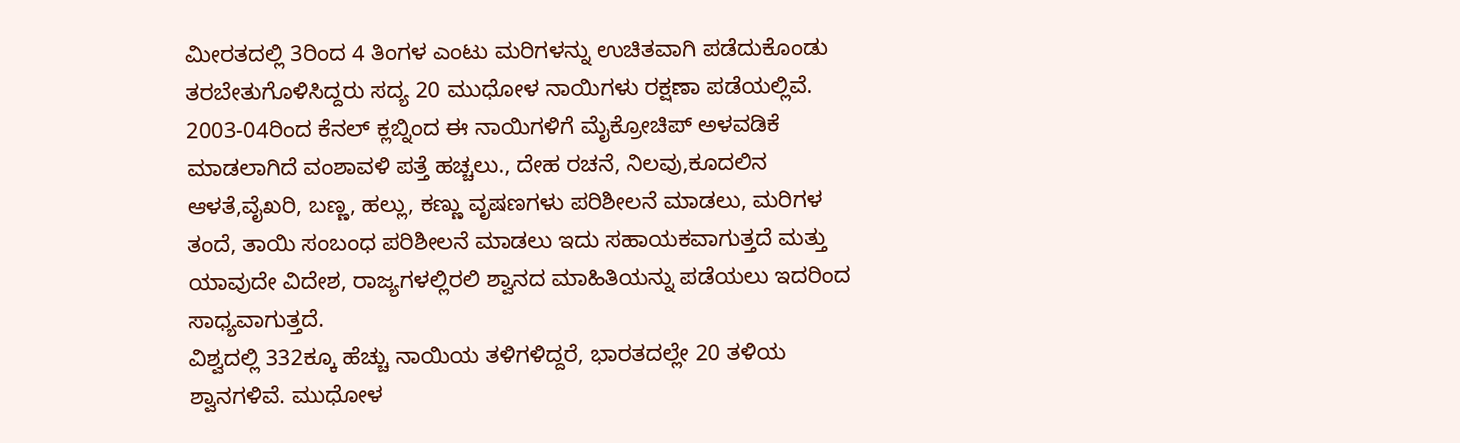ಮೀರತದಲ್ಲಿ 3ರಿಂದ 4 ತಿಂಗಳ ಎಂಟು ಮರಿಗಳನ್ನು ಉಚಿತವಾಗಿ ಪಡೆದುಕೊಂಡು ತರಬೇತುಗೊಳಿಸಿದ್ದರು ಸದ್ಯ 20 ಮುಧೋಳ ನಾಯಿಗಳು ರಕ್ಷಣಾ ಪಡೆಯಲ್ಲಿವೆ.
2003-04ರಿಂದ ಕೆನಲ್ ಕ್ಲಬ್ನಿಂದ ಈ ನಾಯಿಗಳಿಗೆ ಮೈಕ್ರೋಚಿಪ್ ಅಳವಡಿಕೆ ಮಾಡಲಾಗಿದೆ ವಂಶಾವಳಿ ಪತ್ತೆ ಹಚ್ಚಲು., ದೇಹ ರಚನೆ, ನಿಲವು,ಕೂದಲಿನ ಆಳತೆ,ವೈಖರಿ, ಬಣ್ಣ, ಹಲ್ಲು, ಕಣ್ಣು ವೃಷಣಗಳು ಪರಿಶೀಲನೆ ಮಾಡಲು, ಮರಿಗಳ ತಂದೆ, ತಾಯಿ ಸಂಬಂಧ ಪರಿಶೀಲನೆ ಮಾಡಲು ಇದು ಸಹಾಯಕವಾಗುತ್ತದೆ ಮತ್ತು ಯಾವುದೇ ವಿದೇಶ, ರಾಜ್ಯಗಳಲ್ಲಿರಲಿ ಶ್ವಾನದ ಮಾಹಿತಿಯನ್ನು ಪಡೆಯಲು ಇದರಿಂದ ಸಾಧ್ಯವಾಗುತ್ತದೆ.
ವಿಶ್ವದಲ್ಲಿ 332ಕ್ಕೂ ಹೆಚ್ಚು ನಾಯಿಯ ತಳಿಗಳಿದ್ದರೆ, ಭಾರತದಲ್ಲೇ 20 ತಳಿಯ ಶ್ವಾನಗಳಿವೆ. ಮುಧೋಳ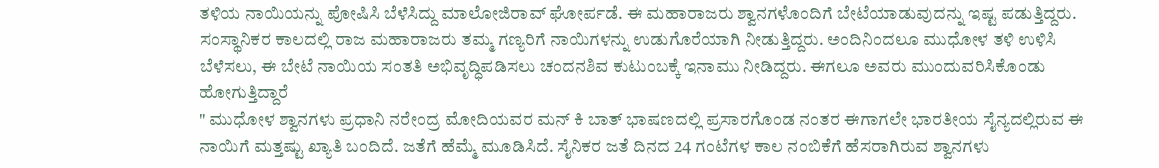ತಳಿಯ ನಾಯಿಯನ್ನು ಪೋಷಿಸಿ ಬೆಳೆಸಿದ್ದು ಮಾಲೋಜಿರಾವ್ ಘೋರ್ಪಡೆ. ಈ ಮಹಾರಾಜರು ಶ್ವಾನಗಳೊಂದಿಗೆ ಬೇಟೆಯಾಡುವುದನ್ನು ಇಷ್ಟ ಪಡುತ್ತಿದ್ದರು. ಸಂಸ್ಥಾನಿಕರ ಕಾಲದಲ್ಲಿ ರಾಜ ಮಹಾರಾಜರು ತಮ್ಮ ಗಣ್ಯರಿಗೆ ನಾಯಿಗಳನ್ನು ಉಡುಗೊರೆಯಾಗಿ ನೀಡುತ್ತಿದ್ದರು. ಅಂದಿನಿಂದಲೂ ಮುಧೋಳ ತಳಿ ಉಳಿಸಿ ಬೆಳೆಸಲು, ಈ ಬೇಟೆ ನಾಯಿಯ ಸಂತತಿ ಅಭಿವೃದ್ಧಿಪಡಿಸಲು ಚಂದನಶಿವ ಕುಟುಂಬಕ್ಕೆ ಇನಾಮು ನೀಡಿದ್ದರು. ಈಗಲೂ ಅವರು ಮುಂದುವರಿಸಿಕೊಂಡು ಹೋಗುತ್ತಿದ್ದಾರೆ
" ಮುಧೋಳ ಶ್ವಾನಗಳು ಪ್ರಧಾನಿ ನರೇಂದ್ರ ಮೋದಿಯವರ ಮನ್ ಕಿ ಬಾತ್ ಭಾಷಣದಲ್ಲಿ ಪ್ರಸಾರಗೊಂಡ ನಂತರ ಈಗಾಗಲೇ ಭಾರತೀಯ ಸೈನ್ಯದಲ್ಲಿರುವ ಈ ನಾಯಿಗೆ ಮತ್ತಷ್ಟು ಖ್ಯಾತಿ ಬಂದಿದೆ. ಜತೆಗೆ ಹೆಮ್ಮೆ ಮೂಡಿಸಿದೆ. ಸೈನಿಕರ ಜತೆ ದಿನದ 24 ಗಂಟೆಗಳ ಕಾಲ ನಂಬಿಕೆಗೆ ಹೆಸರಾಗಿರುವ ಶ್ವಾನಗಳು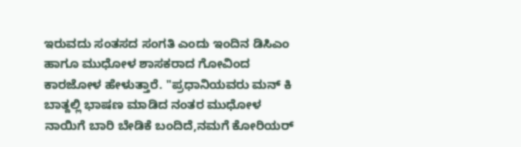ಇರುವದು ಸಂತಸದ ಸಂಗತಿ ಎಂದು ಇಂದಿನ ಡಿಸಿಎಂ ಹಾಗೂ ಮುಧೋಳ ಶಾಸಕರಾದ ಗೋವಿಂದ ಕಾರಜೋಳ ಹೇಳುತ್ತಾರೆ. "ಪ್ರಧಾನಿಯವರು ಮನ್ ಕಿ ಬಾತ್ದಲ್ಲಿ ಭಾಷಣ ಮಾಡಿದ ನಂತರ ಮುಧೋಳ ನಾಯಿಗೆ ಬಾರಿ ಬೇಡಿಕೆ ಬಂದಿದೆ,ನಮಗೆ ಕೋರಿಯರ್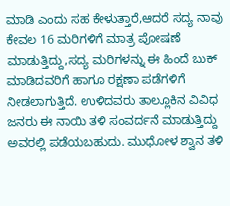ಮಾಡಿ ಎಂದು ಸಹ ಕೇಳುತ್ತಾರೆ,ಆದರೆ ಸದ್ಯ ನಾವು ಕೇವಲ 16 ಮರಿಗಳಿಗೆ ಮಾತ್ರ ಪೋಷಣೆ ಮಾಡುತ್ತಿದ್ದು,ಸದ್ಯ ಮರಿಗಳನ್ನು ಈ ಹಿಂದೆ ಬುಕ್ ಮಾಡಿದವರಿಗೆ ಹಾಗೂ ರಕ್ಷಣಾ ಪಡೆಗಳಿಗೆ ನೀಡಲಾಗುತ್ತಿದೆ. ಉಳಿದವರು ತಾಲ್ಲೂಕಿನ ವಿವಿಧ ಜನರು ಈ ನಾಯಿ ತಳಿ ಸಂವರ್ದನೆ ಮಾಡುತ್ತಿದ್ದು ಅವರಲ್ಲಿ ಪಡೆಯಬಹುದು. ಮುಧೋಳ ಶ್ವಾನ ತಳಿ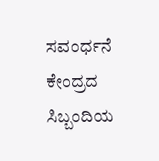ಸವಂರ್ಧನೆ ಕೇಂದ್ರದ ಸಿಬ್ಬಂದಿಯ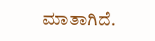ಮಾತಾಗಿದೆ.